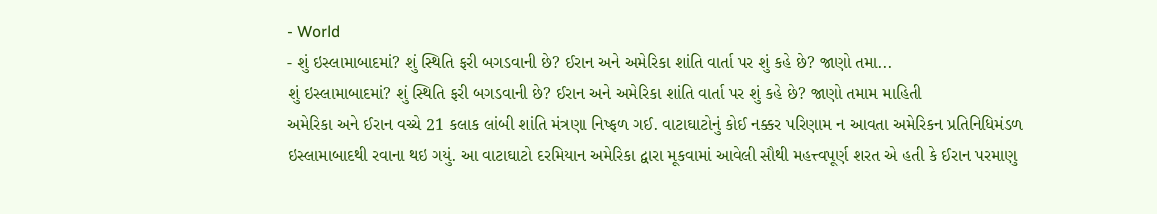- World
- શું ઇસ્લામાબાદમાં? શું સ્થિતિ ફરી બગડવાની છે? ઈરાન અને અમેરિકા શાંતિ વાર્તા પર શું કહે છે? જાણો તમા...
શું ઇસ્લામાબાદમાં? શું સ્થિતિ ફરી બગડવાની છે? ઈરાન અને અમેરિકા શાંતિ વાર્તા પર શું કહે છે? જાણો તમામ માહિતી
અમેરિકા અને ઈરાન વચ્ચે 21 કલાક લાંબી શાંતિ મંત્રણા નિષ્ફળ ગઈ. વાટાઘાટોનું કોઈ નક્કર પરિણામ ન આવતા અમેરિકન પ્રતિનિધિમંડળ ઇસ્લામાબાદથી રવાના થઇ ગયું. આ વાટાઘાટો દરમિયાન અમેરિકા દ્વારા મૂકવામાં આવેલી સૌથી મહત્ત્વપૂર્ણ શરત એ હતી કે ઈરાન પરમાણુ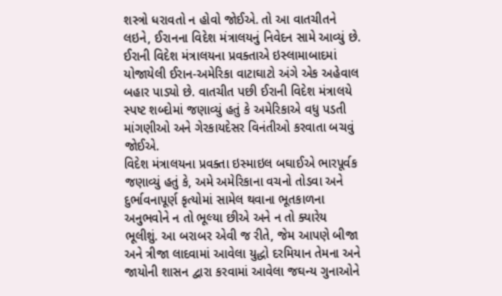શસ્ત્રો ધરાવતો ન હોવો જોઈએ. તો આ વાતચીતને લઇને, ઈરાનના વિદેશ મંત્રાલયનું નિવેદન સામે આવ્યું છે. ઈરાની વિદેશ મંત્રાલયના પ્રવક્તાએ ઇસ્લામાબાદમાં યોજાયેલી ઈરાન-અમેરિકા વાટાઘાટો અંગે એક અહેવાલ બહાર પાડ્યો છે. વાતચીત પછી ઈરાની વિદેશ મંત્રાલયે સ્પષ્ટ શબ્દોમાં જણાવ્યું હતું કે અમેરિકાએ વધુ પડતી માંગણીઓ અને ગેરકાયદેસર વિનંતીઓ કરવાતા બચવું જોઈએ.
વિદેશ મંત્રાલયના પ્રવક્તા ઇસ્માઇલ બઘાઈએ ભારપૂર્વક જણાવ્યું હતું કે, અમે અમેરિકાના વચનો તોડવા અને દુર્ભાવનાપૂર્ણ કૃત્યોમાં સામેલ થવાના ભૂતકાળના અનુભવોને ન તો ભૂલ્યા છીએ અને ન તો ક્યારેય ભૂલીશું. આ બરાબર એવી જ રીતે, જેમ આપણે બીજા અને ત્રીજા લાદવામાં આવેલા યુદ્ધો દરમિયાન તેમના અને જાયોની શાસન દ્વારા કરવામાં આવેલા જઘન્ય ગુનાઓને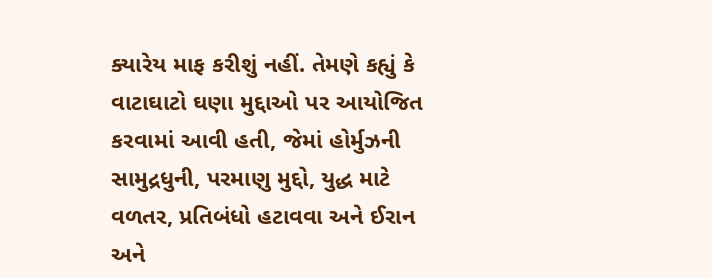ક્યારેય માફ કરીશું નહીં. તેમણે કહ્યું કે વાટાઘાટો ઘણા મુદ્દાઓ પર આયોજિત કરવામાં આવી હતી, જેમાં હોર્મુઝની સામુદ્રધુની, પરમાણુ મુદ્દો, યુદ્ધ માટે વળતર, પ્રતિબંધો હટાવવા અને ઈરાન અને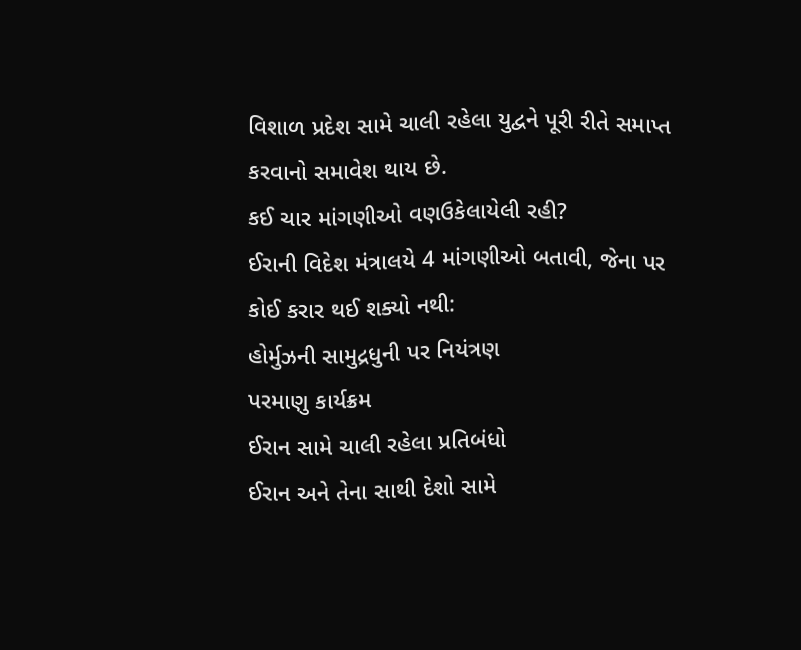વિશાળ પ્રદેશ સામે ચાલી રહેલા યુદ્વને પૂરી રીતે સમાપ્ત કરવાનો સમાવેશ થાય છે.
કઈ ચાર માંગણીઓ વણઉકેલાયેલી રહી?
ઈરાની વિદેશ મંત્રાલયે 4 માંગણીઓ બતાવી, જેના પર કોઈ કરાર થઈ શક્યો નથી:
હોર્મુઝની સામુદ્રધુની પર નિયંત્રણ
પરમાણુ કાર્યક્રમ
ઈરાન સામે ચાલી રહેલા પ્રતિબંધો
ઈરાન અને તેના સાથી દેશો સામે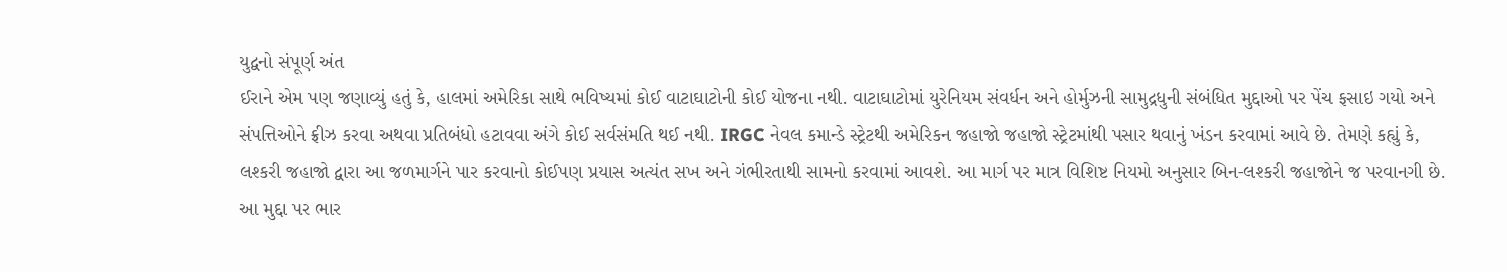યુદ્વનો સંપૂર્ણ અંત
ઈરાને એમ પણ જણાવ્યું હતું કે, હાલમાં અમેરિકા સાથે ભવિષ્યમાં કોઈ વાટાઘાટોની કોઈ યોજના નથી. વાટાઘાટોમાં યુરેનિયમ સંવર્ધન અને હોર્મુઝની સામુદ્રધુની સંબંધિત મુદ્દાઓ પર પેંચ ફસાઇ ગયો અને સંપત્તિઓને ફ્રીઝ કરવા અથવા પ્રતિબંધો હટાવવા અંગે કોઈ સર્વસંમતિ થઈ નથી. IRGC નેવલ કમાન્ડે સ્ટ્રેટથી અમેરિકન જહાજો જહાજો સ્ટ્રેટમાંથી પસાર થવાનું ખંડન કરવામાં આવે છે. તેમણે કહ્યું કે, લશ્કરી જહાજો દ્વારા આ જળમાર્ગને પાર કરવાનો કોઈપણ પ્રયાસ અત્યંત સખ અને ગંભીરતાથી સામનો કરવામાં આવશે. આ માર્ગ પર માત્ર વિશિષ્ટ નિયમો અનુસાર બિન-લશ્કરી જહાજોને જ પરવાનગી છે.
આ મુદ્દા પર ભાર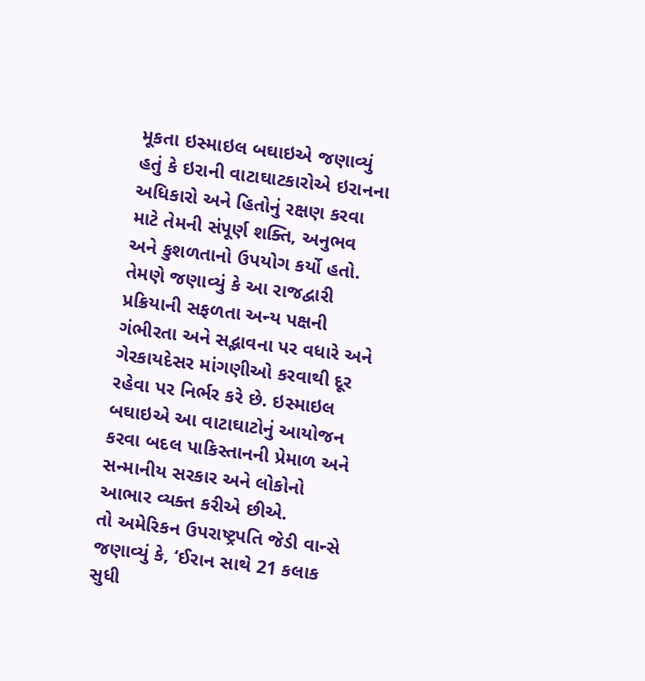મૂકતા ઇસ્માઇલ બઘાઇએ જણાવ્યું હતું કે ઇરાની વાટાઘાટકારોએ ઇરાનના અધિકારો અને હિતોનું રક્ષણ કરવા માટે તેમની સંપૂર્ણ શક્તિ, અનુભવ અને કુશળતાનો ઉપયોગ કર્યો હતો. તેમણે જણાવ્યું કે આ રાજદ્વારી પ્રક્રિયાની સફળતા અન્ય પક્ષની ગંભીરતા અને સદ્ભાવના પર વધારે અને ગેરકાયદેસર માંગણીઓ કરવાથી દૂર રહેવા પર નિર્ભર કરે છે. ઇસ્માઇલ બઘાઇએ આ વાટાઘાટોનું આયોજન કરવા બદલ પાકિસ્તાનની પ્રેમાળ અને સન્માનીય સરકાર અને લોકોનો આભાર વ્યક્ત કરીએ છીએ.
તો અમેરિકન ઉપરાષ્ટ્રપતિ જેડી વાન્સે જણાવ્યું કે, ‘ઈરાન સાથે 21 કલાક સુધી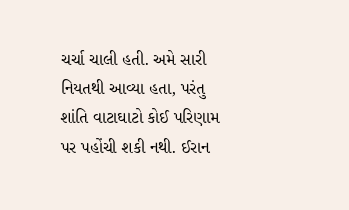ચર્ચા ચાલી હતી. અમે સારી નિયતથી આવ્યા હતા, પરંતુ શાંતિ વાટાઘાટો કોઈ પરિણામ પર પહોંચી શકી નથી. ઈરાન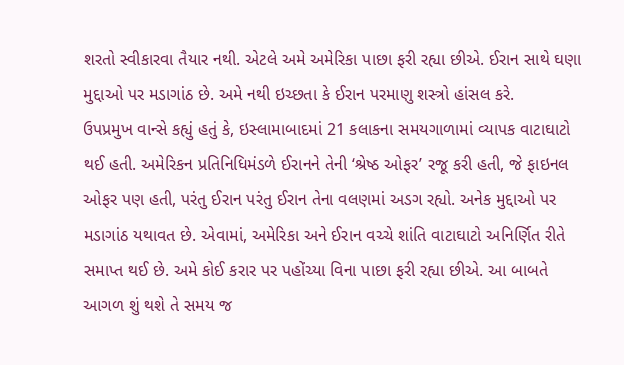શરતો સ્વીકારવા તૈયાર નથી. એટલે અમે અમેરિકા પાછા ફરી રહ્યા છીએ. ઈરાન સાથે ઘણા મુદ્દાઓ પર મડાગાંઠ છે. અમે નથી ઇચ્છતા કે ઈરાન પરમાણુ શસ્ત્રો હાંસલ કરે.
ઉપપ્રમુખ વાન્સે કહ્યું હતું કે, ઇસ્લામાબાદમાં 21 કલાકના સમયગાળામાં વ્યાપક વાટાઘાટો થઈ હતી. અમેરિકન પ્રતિનિધિમંડળે ઈરાનને તેની ‘શ્રેષ્ઠ ઓફર’ રજૂ કરી હતી, જે ફાઇનલ ઓફર પણ હતી, પરંતુ ઈરાન પરંતુ ઈરાન તેના વલણમાં અડગ રહ્યો. અનેક મુદ્દાઓ પર મડાગાંઠ યથાવત છે. એવામાં, અમેરિકા અને ઈરાન વચ્ચે શાંતિ વાટાઘાટો અનિર્ણિત રીતે સમાપ્ત થઈ છે. અમે કોઈ કરાર પર પહોંચ્યા વિના પાછા ફરી રહ્યા છીએ. આ બાબતે આગળ શું થશે તે સમય જ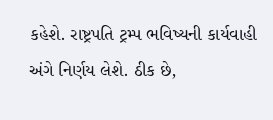કહેશે. રાષ્ટ્રપતિ ટ્રમ્પ ભવિષ્યની કાર્યવાહી અંગે નિર્ણય લેશે. ઠીક છે,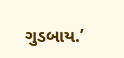ગુડબાય.’